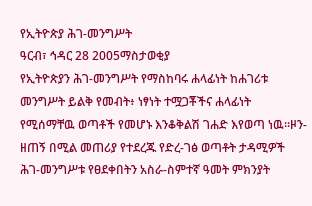የኢትዮጵያ ሕገ-መንግሥት
ዓርብ፣ ኅዳር 28 2005ማስታወቂያ
የኢትዮጵያን ሕገ-መንግሥት የማስከባሩ ሐላፊነት ከሐገሪቱ መንግሥት ይልቅ የመብት፥ ነፃነት ተሟጋቾችና ሐላፊነት የሚሰማቸዉ ወጣቶች የመሆኑ እንቆቅልሽ ገሐድ እየወጣ ነዉ።ዞን-ዘጠኝ በሚል መጠሪያ የተደረጁ የድረ-ገፅ ወጣቶት ታዳሚዎች ሕገ-መንግሥቱ የፀደቀበትን አስራ-ስምተኛ ዓመት ምክንያት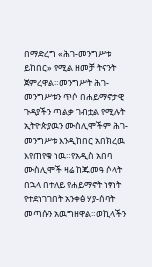በማድረግ «ሕገ-መንግሥቱ ይከበር» የሚል ዘመቻ ትናንት ጀምረዋል።መንግሥት ሕገ-መንግሥቱን ጥሶ በሐይማኖታዊ ጉዳያችን ጣልቃ ገብቷል የሚሉት ኢትዮጵያዉን ሙስሊሞችም ሕገ-መንግሥቱ እንዲከበር አበክረዉ እየጠየቁ ነዉ።የአዲስ አበባ ሙስሊሞች ዛሬ ከጁመዓ ሶላት በኋላ በተለይ የሐይማኖት ነፃነት የተደነገገበት አንቀፅ ሃያ-ሰባት መጣሱን አዉግዘዋል።ወኪላችን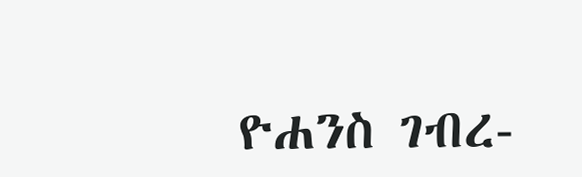ዮሐንስ ገብረ-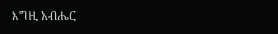እግዚ አብሔር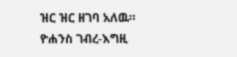ዝር ዝር ዘገባ አለዉ።
ዮሐንስ ገብረ-እግዚ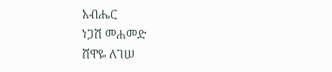አብሔር
ነጋሽ መሐመድ
ሸዋዬ ለገሠ